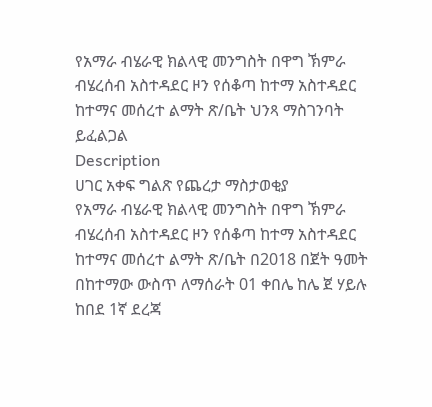የአማራ ብሄራዊ ክልላዊ መንግስት በዋግ ኽምራ ብሄረሰብ አስተዳደር ዞን የሰቆጣ ከተማ አስተዳደር ከተማና መሰረተ ልማት ጽ/ቤት ህንጻ ማስገንባት ይፈልጋል
Description
ሀገር አቀፍ ግልጽ የጨረታ ማስታወቂያ
የአማራ ብሄራዊ ክልላዊ መንግስት በዋግ ኽምራ ብሄረሰብ አስተዳደር ዞን የሰቆጣ ከተማ አስተዳደር ከተማና መሰረተ ልማት ጽ/ቤት በ2018 በጀት ዓመት በከተማው ውስጥ ለማሰራት 01 ቀበሌ ከሌ ጀ ሃይሉ ከበደ 1ኛ ደረጃ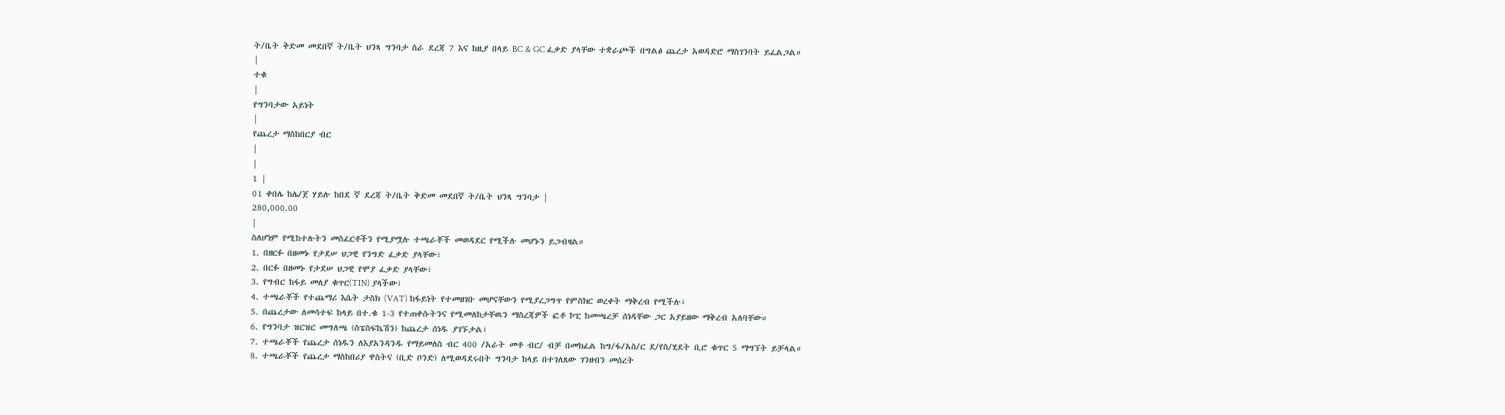ት/ቤት ቅድመ መደበኛ ት/ቤት ህንጻ ግንባታ ስራ ደረጃ 7 እና ከዚያ በላይ BC & GC ፈቃድ ያላቸው ተቋራጮች በግልፅ ጨረታ አወዳድሮ ማስገንባት ይፈልጋል።
|
ተቁ
|
የግንባታው አይነት
|
የጨረታ ማስከበርያ ብር
|
|
1 |
01 ቀበሌ ከሌ/ጀ ሃይሉ ከበደ ኛ ደረጃ ት/ቤት ቅድመ መደበኛ ት/ቤት ህንጻ ግንባታ |
280,000.00
|
ስለሆነም የሚከተሉትን መስፈርቶችን የሚያሟሉ ተጫራቾች መወዳደር የሚችሉ መሆኑን ይጋብዛል።
1. በዘርፉ በዘመኑ የታደሠ ህጋዊ የንግድ ፈቃድ ያላቸው፣
2. በርፉ በዘመኑ የታደሠ ህጋዊ የሞያ ፈቃድ ያላቸው፣
3. የግብር ከፋይ መለያ ቁጥር(TIN) ያላችው፣
4. ተጫራቾች የተጨማሪ እሴት ታስክ (VAT) ከፋይነት የተመዘገቡ መሆናቸውን የሚያረጋግጥ የምስክር ወረቀት ማቅረብ የሚችሉ፣
5. በጨረታው ለመሳተፍ ከላይ በተ.ቁ 1-3 የተጠቀሱትንና የሚመለከታቸዉን ማስረጃዎች ፎቶ ኮፒ ከመጫረቻ ሰነዳቸው ጋር አያይዘው ማቅረብ አለባቸው።
6. የግንባታ ዝርዝር መግለጫ (ስፔስፍኬሽን) ከጨረታ ሰነዱ ያገኙታል፣
7. ተጫራቾች የጨረታ ሰነዱን ለእያአንዳንዱ የማይመለስ ብር 400 /አራት መቶ ብር/ ብቻ በመክፈል ከግ/ፋ/አስ/ር ደ/የስ/ሂደት ቢሮ ቁጥር 5 ማግኘት ይቻላል።
8. ተጫራቾች የጨረታ ማስከበሪያ ዋስትና (ቢድ ቦንድ) ለሚወዳደሩበት ግንባታ ከላይ በተገለጸው ገንዘብን መሰረት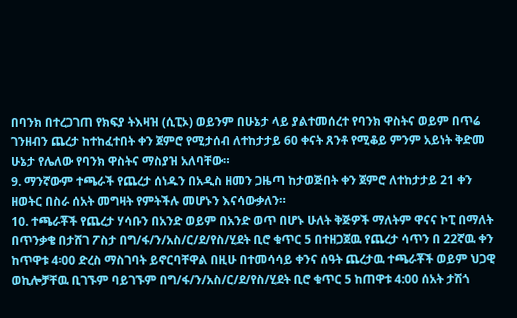በባንክ በተረጋገጠ የክፍያ ትእዛዝ (ሲፒኦ) ወይንም በሁኔታ ላይ ያልተመሰረተ የባንክ ዋስትና ወይም በጥሬ ገንዘብን ጨረታ ከተከፈተበት ቀን ጀምሮ የሚታሰብ ለተከታታይ 60 ቀናት ጸንቶ የሚቆይ ምንም አይነት ቅድመ ሁኔታ የሌለው የባንክ ዋስትና ማስያዝ አለባቸው።
9. ማንኛውም ተጫራች የጨረታ ሰነዱን በአዲስ ዘመን ጋዜጣ ከታወጅበት ቀን ጀምሮ ለተከታታይ 21 ቀን ዘወትር በስራ ሰአት መግዛት የምትችሉ መሆኑን እናሳውቃለን።
10. ተጫራቾች የጨረታ ሃሳቡን በአንድ ወይም በአንድ ወጥ በሆኑ ሁለት ቅጅዎች ማለትም ዋናና ኮፒ በማለት በጥንቃቄ በታሸገ ፖስታ በግ/ፋ/ን/አስ/ር/ደ/የስ/ሂደት ቢሮ ቁጥር 5 በተዘጋጀዉ የጨረታ ሳጥን በ 22ኛዉ ቀን ከጥዋቱ 4፡00 ድረስ ማስገባት ይኖርባቸዋል በዚሁ በተመሳሳይ ቀንና ሰዓት ጨረታዉ ተጫራቾች ወይም ህጋዊ ወኪሎቻቸዉ ቢገኙም ባይገኙም በግ/ፋ/ን/አስ/ር/ደ/የስ/ሂደት ቢሮ ቁጥር 5 ከጠዋቱ 4:00 ሰአት ታሽጎ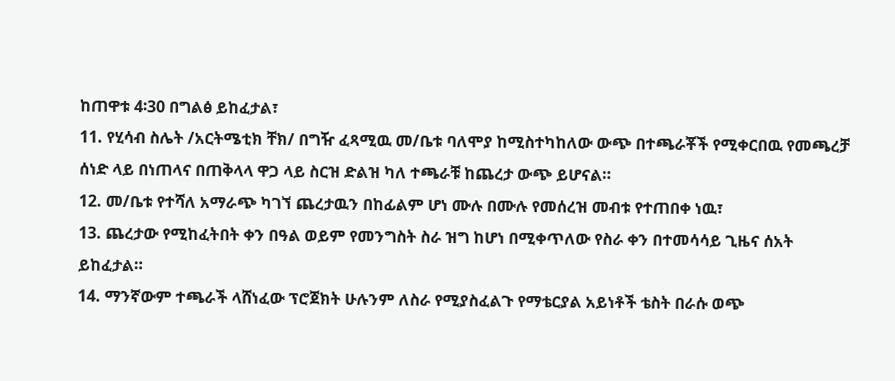ከጠዋቱ 4፡30 በግልፅ ይከፈታል፣
11. የሂሳብ ስሌት /አርትሜቲክ ቸክ/ በግዥ ፈጻሚዉ መ/ቤቱ ባለሞያ ከሚስተካከለው ውጭ በተጫራቾች የሚቀርበዉ የመጫረቻ ሰነድ ላይ በነጠላና በጠቅላላ ዋጋ ላይ ስርዝ ድልዝ ካለ ተጫራቹ ከጨረታ ውጭ ይሆናል።
12. መ/ቤቱ የተሻለ አማራጭ ካገኘ ጨረታዉን በከፊልም ሆነ ሙሉ በሙሉ የመሰረዝ መብቱ የተጠበቀ ነዉ፣
13. ጨረታው የሚከፈትበት ቀን በዓል ወይም የመንግስት ስራ ዝግ ከሆነ በሚቀጥለው የስራ ቀን በተመሳሳይ ጊዜና ሰአት ይከፈታል።
14. ማንኛውም ተጫራች ላሸነፈው ፕሮጀክት ሁሉንም ለስራ የሚያስፈልጉ የማቴርያል አይነቶች ቴስት በራሱ ወጭ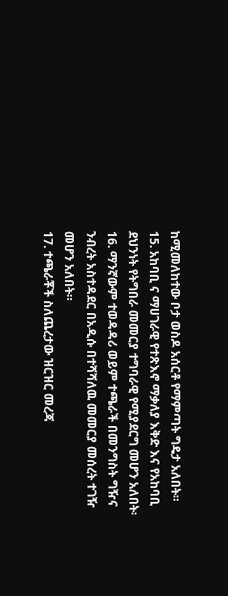ከሚመለከተው ቦታ ወስዶ አሰርቶ የማምጣት ግዴታ አለበት።
15. አከባቢ ና ማሀገራዊ የተጽእኖ ማቃለያ እቅድ እና የአከባቢ ደህንነት የትግበራ መመርያ ተግባራዊ የሚያደርግ መሆን አለበት፡
16. ማንኛውም ተወዳዳሪ ወይም ተጫራች በመንግስት ግዥና ንብረት አስተዳደር በአዲሱ በተሻሻለዉ መመርያ መሰረት ተገዥ መሆን አለበት።
17. ተጫራቾች ስለጨረታው ዝርዝር መረጃ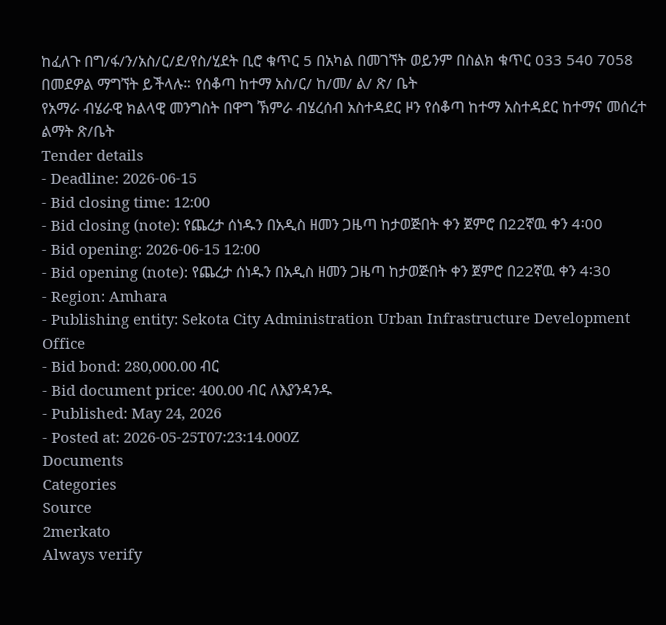ከፈለጉ በግ/ፋ/ን/አስ/ር/ደ/የስ/ሂደት ቢሮ ቁጥር 5 በአካል በመገኘት ወይንም በስልክ ቁጥር 033 540 7058 በመደዎል ማግኘት ይችላሉ። የሰቆጣ ከተማ አስ/ር/ ከ/መ/ ል/ ጽ/ ቤት
የአማራ ብሄራዊ ክልላዊ መንግስት በዋግ ኽምራ ብሄረሰብ አስተዳደር ዞን የሰቆጣ ከተማ አስተዳደር ከተማና መሰረተ ልማት ጽ/ቤት
Tender details
- Deadline: 2026-06-15
- Bid closing time: 12:00
- Bid closing (note): የጨረታ ሰነዱን በአዲስ ዘመን ጋዜጣ ከታወጅበት ቀን ጀምሮ በ22ኛዉ ቀን 4፡00
- Bid opening: 2026-06-15 12:00
- Bid opening (note): የጨረታ ሰነዱን በአዲስ ዘመን ጋዜጣ ከታወጅበት ቀን ጀምሮ በ22ኛዉ ቀን 4፡30
- Region: Amhara
- Publishing entity: Sekota City Administration Urban Infrastructure Development Office
- Bid bond: 280,000.00 ብር
- Bid document price: 400.00 ብር ለእያንዳንዱ
- Published: May 24, 2026
- Posted at: 2026-05-25T07:23:14.000Z
Documents
Categories
Source
2merkato
Always verify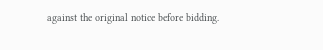against the original notice before bidding.